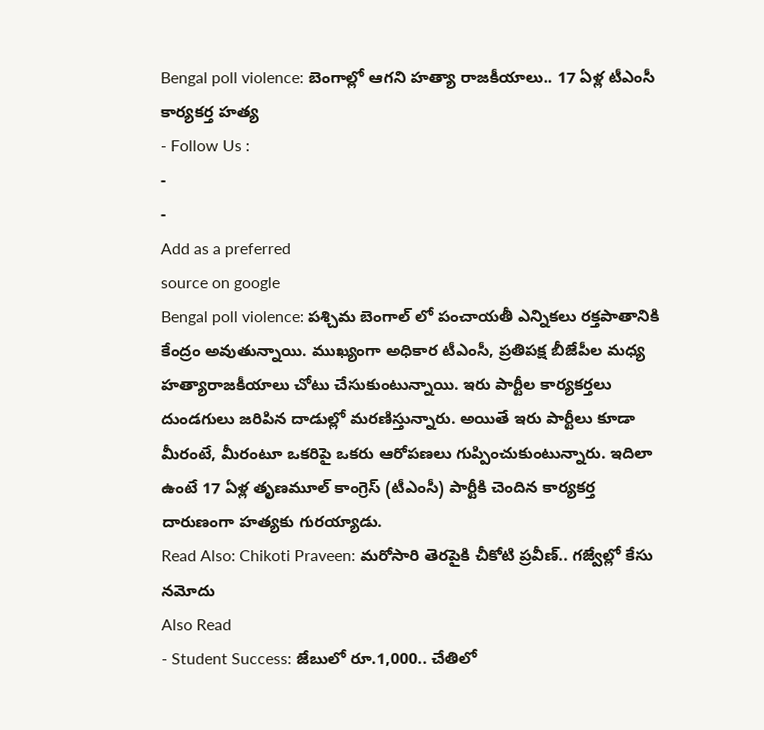Bengal poll violence: బెంగాల్లో ఆగని హత్యా రాజకీయాలు.. 17 ఏళ్ల టీఎంసీ కార్యకర్త హత్య
- Follow Us :
-
-
Add as a preferred
source on google
Bengal poll violence: పశ్చిమ బెంగాల్ లో పంచాయతీ ఎన్నికలు రక్తపాతానికి కేంద్రం అవుతున్నాయి. ముఖ్యంగా అధికార టీఎంసీ, ప్రతిపక్ష బీజేపీల మధ్య హత్యారాజకీయాలు చోటు చేసుకుంటున్నాయి. ఇరు పార్టీల కార్యకర్తలు దుండగులు జరిపిన దాడుల్లో మరణిస్తున్నారు. అయితే ఇరు పార్టీలు కూడా మీరంటే, మీరంటూ ఒకరిపై ఒకరు ఆరోపణలు గుప్పించుకుంటున్నారు. ఇదిలా ఉంటే 17 ఏళ్ల తృణమూల్ కాంగ్రెస్ (టీఎంసీ) పార్టీకి చెందిన కార్యకర్త దారుణంగా హత్యకు గురయ్యాడు.
Read Also: Chikoti Praveen: మరోసారి తెరపైకి చీకోటి ప్రవీణ్.. గజ్వేల్లో కేసు నమోదు
Also Read
- Student Success: జేబులో రూ.1,000.. చేతిలో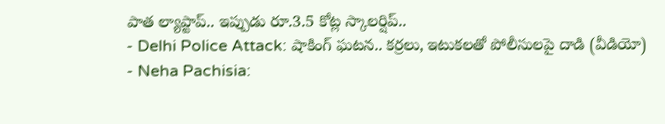పాత ల్యాప్టాప్.. ఇప్పుడు రూ.3.5 కోట్ల స్కాలర్షిప్..
- Delhi Police Attack: షాకింగ్ ఘటన.. కర్రలు, ఇటుకలతో పోలీసులపై దాడి (వీడియో)
- Neha Pachisia: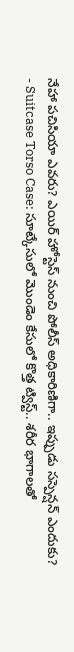నేహా పచిసియా ఎవరు? ఎయిర్ హోస్టెస్ నుంచి పోలీస్ అధికారిణిగా.. ఇప్పుడు సస్పెన్షన్ ఎందుకు?
- Suitcase Torso Case: సూట్కేసులో మొండెం కేసులో కొత్త ట్విస్ట్.. శరీర భాగాలతో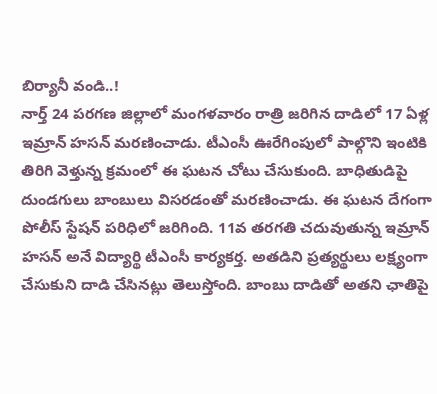బిర్యానీ వండి..!
నార్త్ 24 పరగణ జిల్లాలో మంగళవారం రాత్రి జరిగిన దాడిలో 17 ఏళ్ల ఇమ్రాన్ హసన్ మరణించాడు. టీఎంసీ ఊరేగింపులో పాల్గొని ఇంటికి తిరిగి వెళ్తున్న క్రమంలో ఈ ఘటన చోటు చేసుకుంది. బాధితుడిపై దుండగులు బాంబులు విసరడంతో మరణించాడు. ఈ ఘటన దేగంగా పోలీస్ స్టేషన్ పరిధిలో జరిగింది. 11వ తరగతి చదువుతున్న ఇమ్రాన్ హసన్ అనే విద్యార్థి టీఎంసీ కార్యకర్త. అతడిని ప్రత్యర్థులు లక్ష్యంగా చేసుకుని దాడి చేసినట్లు తెలుస్తోంది. బాంబు దాడితో అతని ఛాతిపై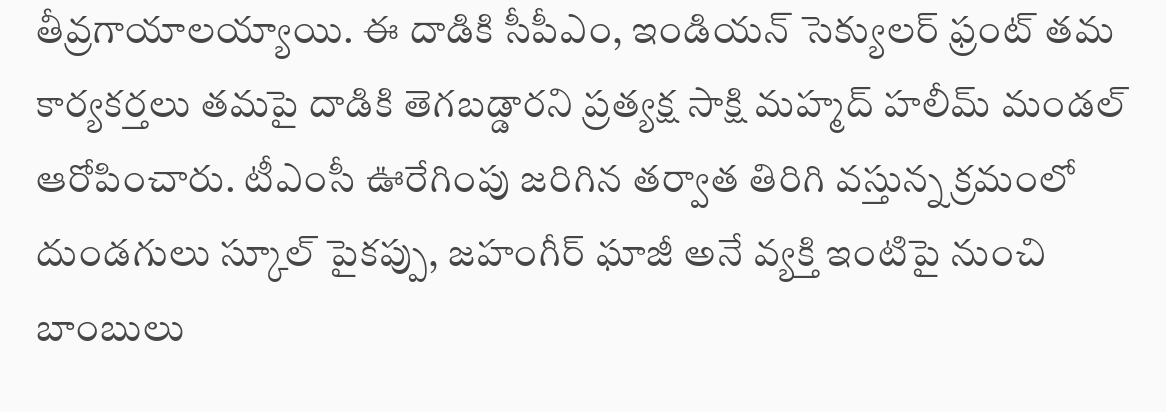తీవ్రగాయాలయ్యాయి. ఈ దాడికి సీపీఎం, ఇండియన్ సెక్యులర్ ఫ్రంట్ తమ కార్యకర్తలు తమపై దాడికి తెగబడ్డారని ప్రత్యక్ష సాక్షి మహ్మద్ హలీమ్ మండల్ ఆరోపించారు. టీఎంసీ ఊరేగింపు జరిగిన తర్వాత తిరిగి వస్తున్న క్రమంలో దుండగులు స్కూల్ పైకప్పు, జహంగీర్ ఘాజీ అనే వ్యక్తి ఇంటిపై నుంచి బాంబులు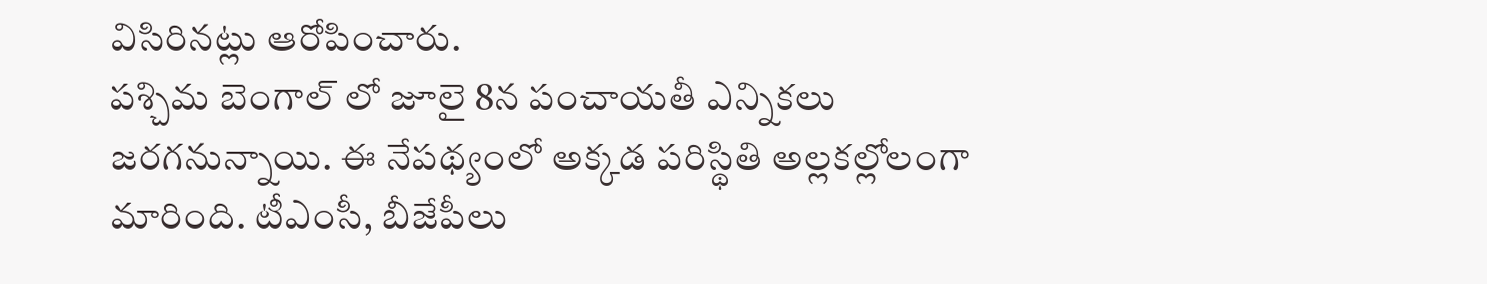విసిరినట్లు ఆరోపించారు.
పశ్చిమ బెంగాల్ లో జూలై 8న పంచాయతీ ఎన్నికలు జరగనున్నాయి. ఈ నేపథ్యంలో అక్కడ పరిస్థితి అల్లకల్లోలంగా మారింది. టీఎంసీ, బీజేపీలు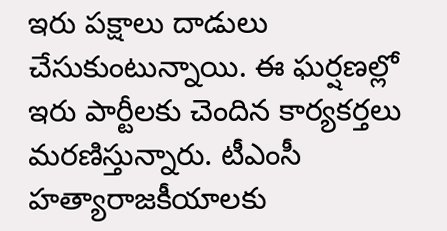ఇరు పక్షాలు దాడులు చేసుకుంటున్నాయి. ఈ ఘర్షణల్లో ఇరు పార్టీలకు చెందిన కార్యకర్తలు మరణిస్తున్నారు. టీఎంసీ హత్యారాజకీయాలకు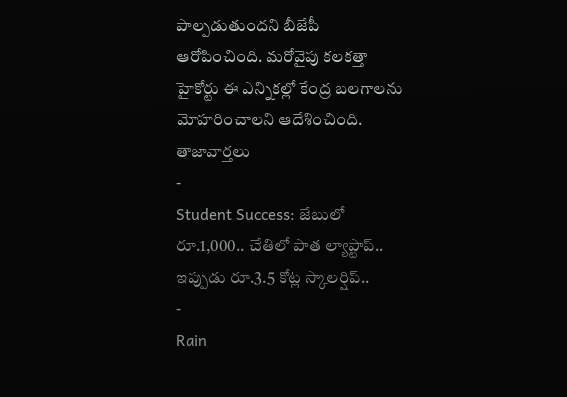పాల్పడుతుందని బీజేపీ ఆరోపించింది. మరోవైపు కలకత్తా హైకోర్టు ఈ ఎన్నికల్లో కేంద్ర బలగాలను మోహరించాలని ఆదేశించింది.
తాజావార్తలు
-
Student Success: జేబులో రూ.1,000.. చేతిలో పాత ల్యాప్టాప్.. ఇప్పుడు రూ.3.5 కోట్ల స్కాలర్షిప్..
-
Rain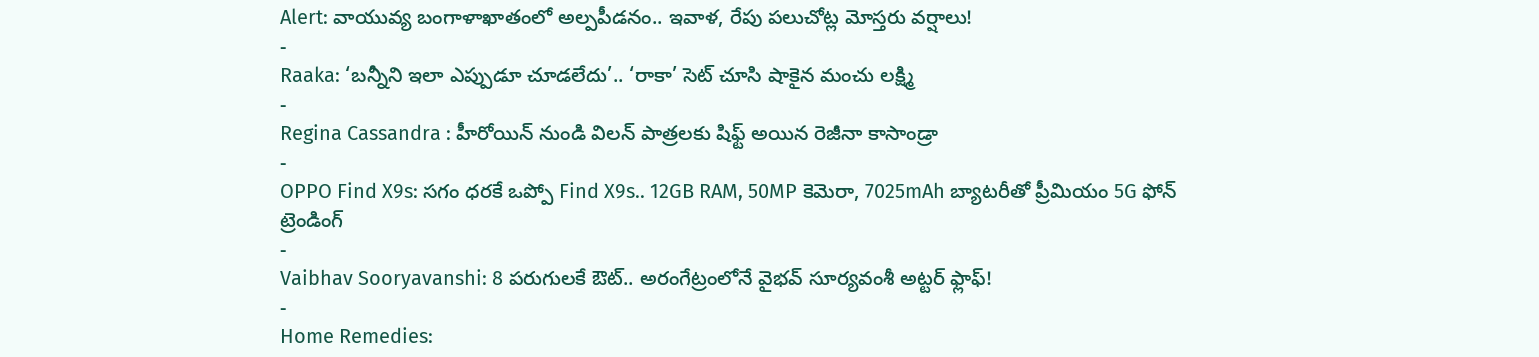Alert: వాయువ్య బంగాళాఖాతంలో అల్పపీడనం.. ఇవాళ, రేపు పలుచోట్ల మోస్తరు వర్షాలు!
-
Raaka: ‘బన్నీని ఇలా ఎప్పుడూ చూడలేదు’.. ‘రాకా’ సెట్ చూసి షాకైన మంచు లక్ష్మి
-
Regina Cassandra : హీరోయిన్ నుండి విలన్ పాత్రలకు షిఫ్ట్ అయిన రెజీనా కాసాండ్రా
-
OPPO Find X9s: సగం ధరకే ఒప్పో Find X9s.. 12GB RAM, 50MP కెమెరా, 7025mAh బ్యాటరీతో ప్రీమియం 5G ఫోన్
ట్రెండింగ్
-
Vaibhav Sooryavanshi: 8 పరుగులకే ఔట్.. అరంగేట్రంలోనే వైభవ్ సూర్యవంశీ అట్టర్ ఫ్లాఫ్!
-
Home Remedies: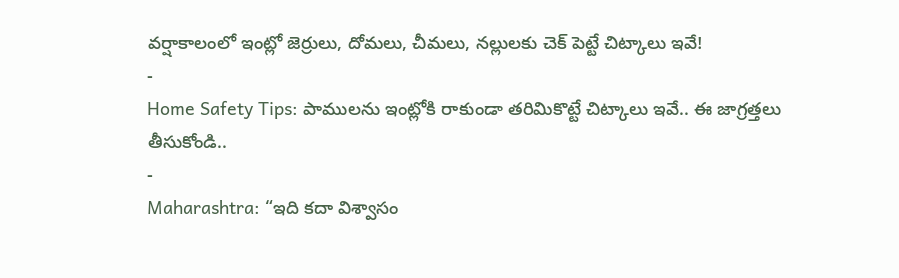వర్షాకాలంలో ఇంట్లో జెర్రులు, దోమలు, చీమలు, నల్లులకు చెక్ పెట్టే చిట్కాలు ఇవే!
-
Home Safety Tips: పాములను ఇంట్లోకి రాకుండా తరిమికొట్టే చిట్కాలు ఇవే.. ఈ జాగ్రత్తలు తీసుకోండి..
-
Maharashtra: “ఇది కదా విశ్వాసం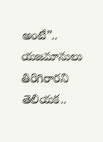అంటే”.. యజమానులు తిరిగిరారని తెలియక..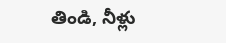తిండి, నీళ్లు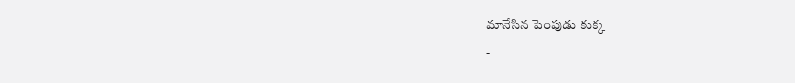మానేసిన పెంపుడు కుక్క
-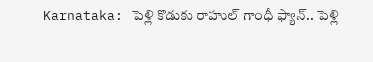Karnataka: పెళ్లి కొడుకు రాహుల్ గాంధీ ఫ్యాన్.. పెళ్లి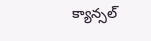క్యాన్సల్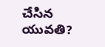చేసిన యువతి?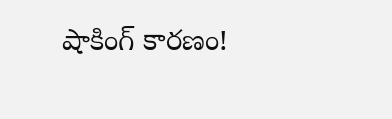షాకింగ్ కారణం!